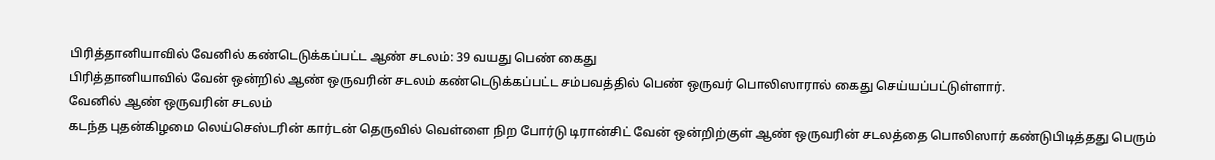பிரித்தானியாவில் வேனில் கண்டெடுக்கப்பட்ட ஆண் சடலம்: 39 வயது பெண் கைது
பிரித்தானியாவில் வேன் ஒன்றில் ஆண் ஒருவரின் சடலம் கண்டெடுக்கப்பட்ட சம்பவத்தில் பெண் ஒருவர் பொலிஸாரால் கைது செய்யப்பட்டுள்ளார்.
வேனில் ஆண் ஒருவரின் சடலம்
கடந்த புதன்கிழமை லெய்செஸ்டரின் கார்டன் தெருவில் வெள்ளை நிற போர்டு டிரான்சிட் வேன் ஒன்றிற்குள் ஆண் ஒருவரின் சடலத்தை பொலிஸார் கண்டுபிடித்தது பெரும்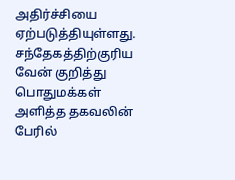அதிர்ச்சியை ஏற்படுத்தியுள்ளது.
சந்தேகத்திற்குரிய வேன் குறித்து பொதுமக்கள் அளித்த தகவலின் பேரில்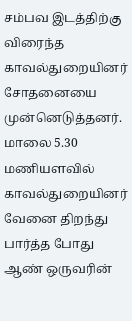சம்பவ இடத்திற்கு விரைந்த காவல்துறையினர் சோதனையை முன்னெடுத்தனர்.
மாலை 5.30 மணியளவில் காவல்துறையினர் வேனை திறந்து பார்த்த போது ஆண் ஒருவரின்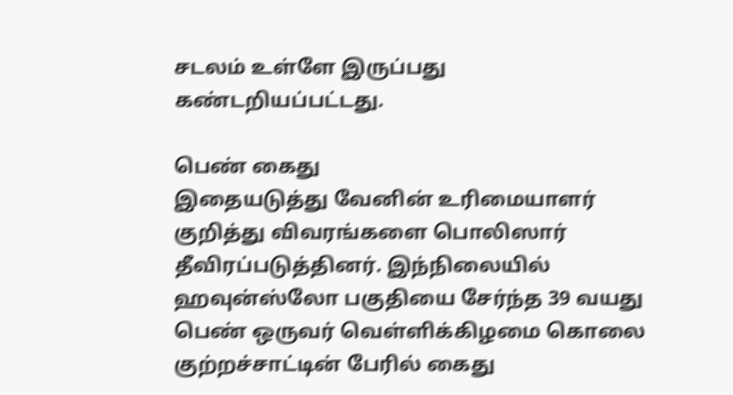சடலம் உள்ளே இருப்பது கண்டறியப்பட்டது.

பெண் கைது
இதையடுத்து வேனின் உரிமையாளர் குறித்து விவரங்களை பொலிஸார் தீவிரப்படுத்தினர். இந்நிலையில் ஹவுன்ஸ்லோ பகுதியை சேர்ந்த 39 வயது பெண் ஒருவர் வெள்ளிக்கிழமை கொலை குற்றச்சாட்டின் பேரில் கைது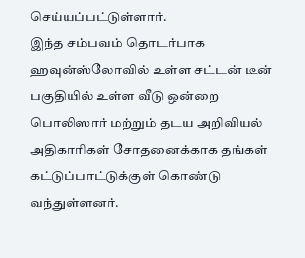செய்யப்பட்டுள்ளார்.
இந்த சம்பவம் தொடர்பாக ஹவுன்ஸ்லோவில் உள்ள சட்டன் டீன் பகுதியில் உள்ள வீடு ஒன்றை பொலிஸார் மற்றும் தடய அறிவியல் அதிகாரிகள் சோதனைக்காக தங்கள் கட்டுப்பாட்டுக்குள் கொண்டு வந்துள்ளனர்.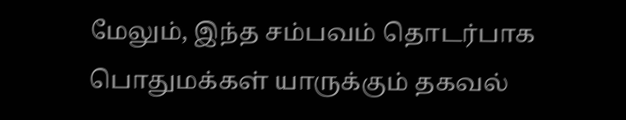மேலும், இந்த சம்பவம் தொடர்பாக பொதுமக்கள் யாருக்கும் தகவல்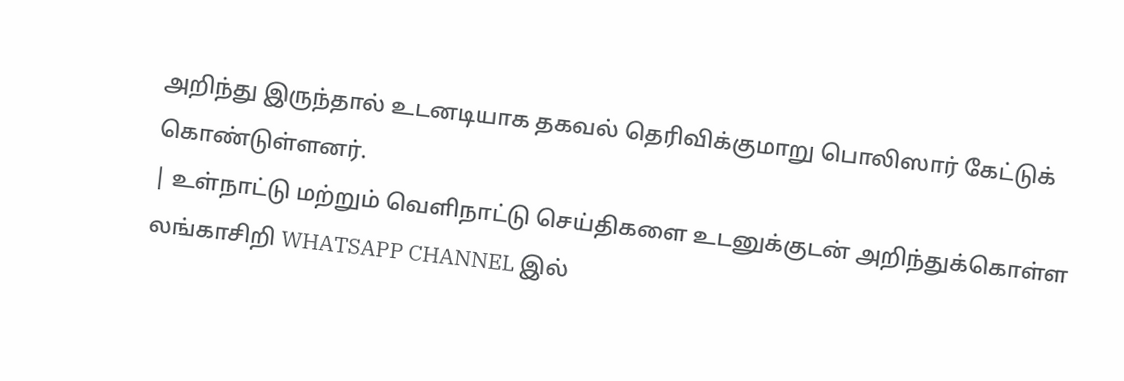அறிந்து இருந்தால் உடனடியாக தகவல் தெரிவிக்குமாறு பொலிஸார் கேட்டுக் கொண்டுள்ளனர்.
| உள்நாட்டு மற்றும் வெளிநாட்டு செய்திகளை உடனுக்குடன் அறிந்துக்கொள்ள லங்காசிறி WHATSAPP CHANNEL இல்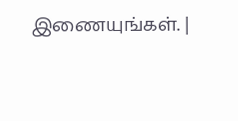இணையுங்கள். |